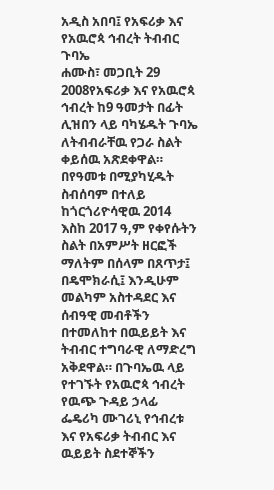አዲስ አበባ፤ የአፍሪቃ እና የአዉሮጳ ኅብረት ትብብር ጉባኤ
ሐሙስ፣ መጋቢት 29 2008የአፍሪቃ እና የአዉሮጳ ኅብረት ከ9 ዓመታት በፊት ሊዝበን ላይ ባካሄዱት ጉባኤ ለትብብራቸዉ የጋራ ስልት ቀይሰዉ አጽደቀዋል። በየዓመቱ በሚያካሂዱት ስብሰባም በተለይ ከጎርጎሪዮሳዊዉ 2014 እስከ 2017 ዓ,ም የቀየሱትን ስልት በአምሥት ዘርፎች ማለትም በሰላም በጸጥታ፤ በዴሞክራሲ፤ እንዲሁም መልካም አስተዳደር እና ሰብዓዊ መብቶችን በተመለከተ በዉይይት እና ትብብር ተግባራዊ ለማድረግ አቅደዋል። በጉባኤዉ ላይ የተገኙት የአዉሮጳ ኅብረት የዉጭ ጉዳይ ኃላፊ ፌዴሪካ ሙገሪኒ የኅብረቱ እና የአፍሪቃ ትብብር እና ዉይይት ስደተኞችን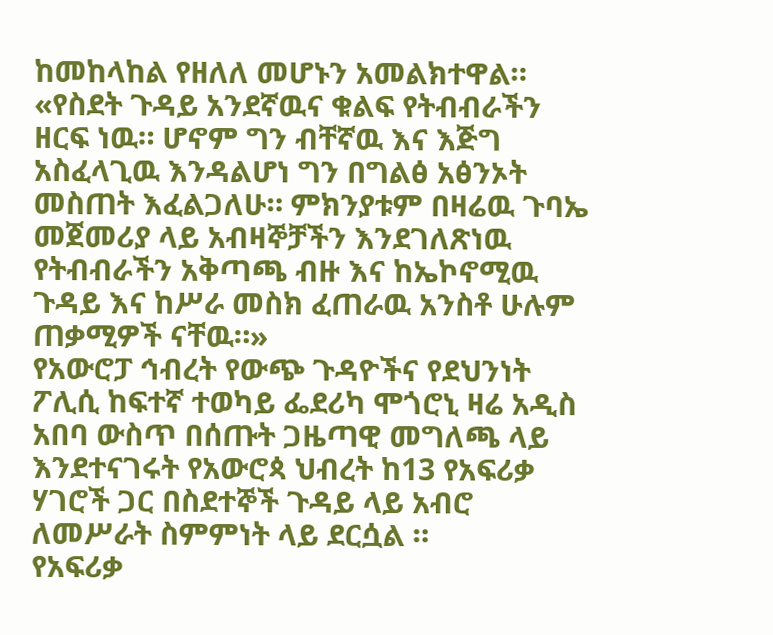ከመከላከል የዘለለ መሆኑን አመልክተዋል።
«የስደት ጉዳይ አንደኛዉና ቁልፍ የትብብራችን ዘርፍ ነዉ። ሆኖም ግን ብቸኛዉ እና እጅግ አስፈላጊዉ እንዳልሆነ ግን በግልፅ አፅንኦት መስጠት እፈልጋለሁ። ምክንያቱም በዛሬዉ ጉባኤ መጀመሪያ ላይ አብዛኞቻችን እንደገለጽነዉ የትብብራችን አቅጣጫ ብዙ እና ከኤኮኖሚዉ ጉዳይ እና ከሥራ መስክ ፈጠራዉ አንስቶ ሁሉም ጠቃሚዎች ናቸዉ።»
የአውሮፓ ኅብረት የውጭ ጉዳዮችና የደህንነት ፖሊሲ ከፍተኛ ተወካይ ፌደሪካ ሞጎሮኒ ዛሬ አዲስ አበባ ውስጥ በሰጡት ጋዜጣዊ መግለጫ ላይ እንደተናገሩት የአውሮጳ ህብረት ከ13 የአፍሪቃ ሃገሮች ጋር በስደተኞች ጉዳይ ላይ አብሮ ለመሥራት ስምምነት ላይ ደርሷል ።
የአፍሪቃ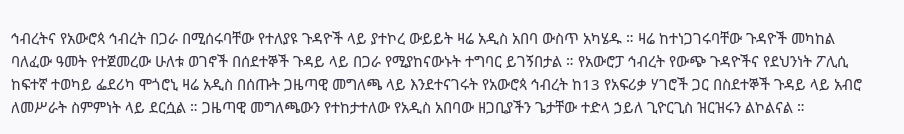ኅብረትና የአውሮጳ ኅብረት በጋራ በሚሰሩባቸው የተለያዩ ጉዳዮች ላይ ያተኮረ ውይይት ዛሬ አዲስ አበባ ውስጥ አካሄዱ ። ዛሬ ከተነጋገሩባቸው ጉዳዮች መካከል ባለፈው ዓመት የተጀመረው ሁለቱ ወገኖች በሰደተኞች ጉዳይ ላይ በጋራ የሚያከናውኑት ተግባር ይገኝበታል ። የአውሮፓ ኅብረት የውጭ ጉዳዮችና የደህንነት ፖሊሲ ከፍተኛ ተወካይ ፌደሪካ ሞጎሮኒ ዛሬ አዲስ በሰጡት ጋዜጣዊ መግለጫ ላይ እንደተናገሩት የአውሮጳ ኅብረት ከ13 የአፍሪቃ ሃገሮች ጋር በስደተኞች ጉዳይ ላይ አብሮ ለመሥራት ስምምነት ላይ ደርሷል ። ጋዜጣዊ መግለጫውን የተከታተለው የአዲስ አበባው ዘጋቢያችን ጌታቸው ተድላ ኃይለ ጊዮርጊስ ዝርዝሩን ልኮልናል ።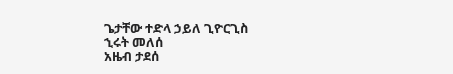ጌታቸው ተድላ ኃይለ ጊዮርጊስ
ኂሩት መለሰ
አዜብ ታደሰ